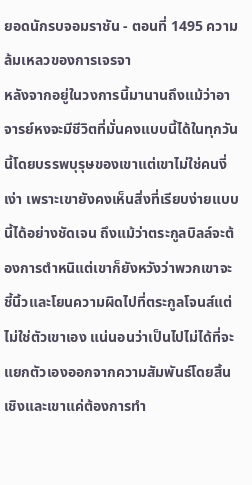ยอดนักรบจอมราชัน - ตอนที่ 1495 ความล้มเหลวของการเจรจา
หลังจากอยู่ในวงการนี้มานานถึงแม้ว่าอาจารย์หงจะมีชีวิตที่มั่นคงแบบนี้ได้ในทุกวันนี้โดยบรรพบุรุษของเขาแต่เขาไม่ใช่คนงี่เง่า เพราะเขายังคงเห็นสิ่งที่เรียบง่ายแบบนี้ได้อย่างชัดเจน ถึงแม้ว่าตระกูลบิลล์จะต้องการตำหนิแต่เขาก็ยังหวังว่าพวกเขาจะชี้นิ้วและโยนความผิดไปที่ตระกูลโจนส์แต่ไม่ใช่ตัวเขาเอง แน่นอนว่าเป็นไปไม่ได้ที่จะแยกตัวเองออกจากความสัมพันธ์โดยสิ้นเชิงและเขาแค่ต้องการทำ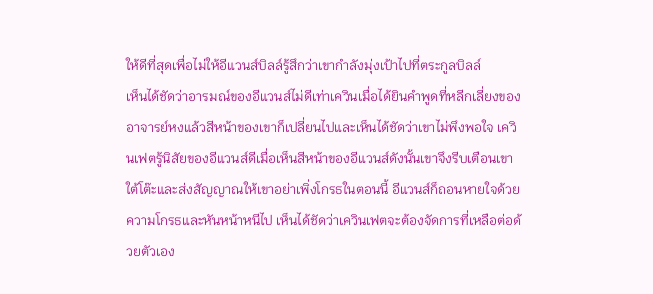ให้ดีที่สุดเพื่อไม่ให้อีแวนส์บิลล์รู้สึกว่าเขากำลังมุ่งเป้าไปที่ตระกูลบิลล์
เห็นได้ชัดว่าอารมณ์ของอีแวนส์ไม่ดีเท่าเควินเมื่อได้ยินคำพูดที่หลีกเลี่ยงของอาจารย์หงแล้วสีหน้าของเขาก็เปลี่ยนไปและเห็นได้ชัดว่าเขาไม่พึงพอใจ เควินเฟตรู้นิสัยของอีแวนส์ดีเมื่อเห็นสีหน้าของอีแวนส์ดังนั้นเขาจึงรีบเตือนเขาใต้โต๊ะและส่งสัญญาณให้เขาอย่าเพิ่งโกรธในตอนนี้ อีแวนส์ก็ถอนหายใจด้วยความโกรธและหันหน้าหนีไป เห็นได้ชัดว่าเควินเฟตจะต้องจัดการที่เหลือต่อด้วยตัวเอง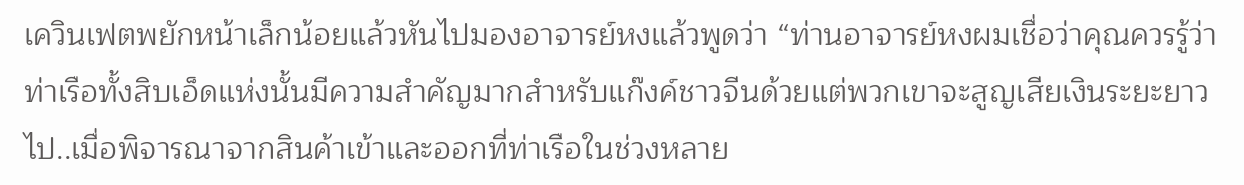เควินเฟตพยักหน้าเล็กน้อยแล้วหันไปมองอาจารย์หงแล้วพูดว่า “ท่านอาจารย์หงผมเชื่อว่าคุณควรรู้ว่าท่าเรือทั้งสิบเอ็ดแห่งนั้นมีความสำคัญมากสำหรับแก๊งค์ชาวจีนด้วยแต่พวกเขาจะสูญเสียเงินระยะยาวไป..เมื่อพิจารณาจากสินค้าเข้าและออกที่ท่าเรือในช่วงหลาย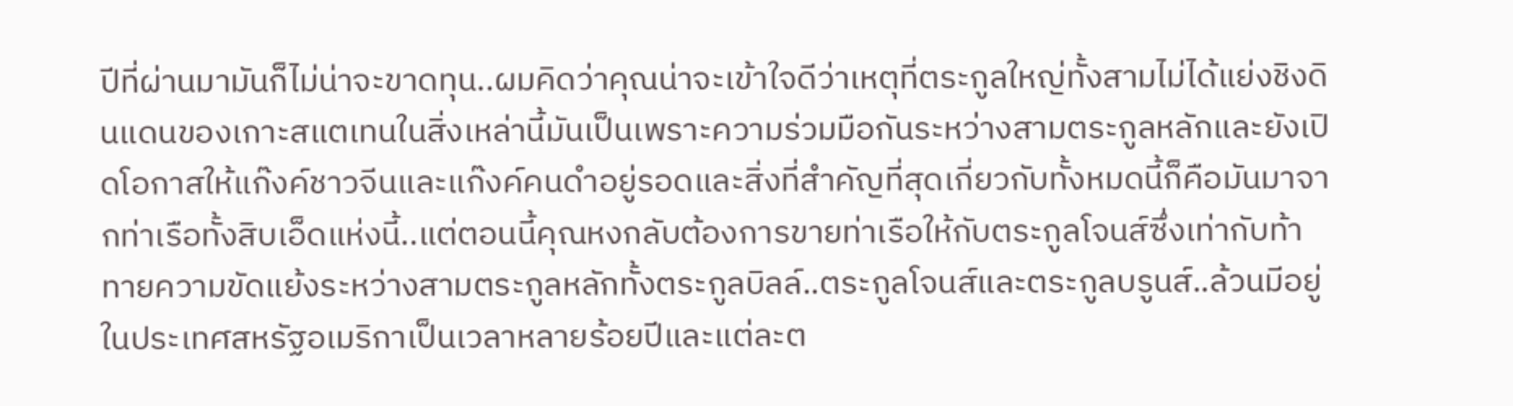ปีที่ผ่านมามันก็ไม่น่าจะขาดทุน..ผมคิดว่าคุณน่าจะเข้าใจดีว่าเหตุที่ตระกูลใหญ่ทั้งสามไม่ได้แย่งชิงดินแดนของเกาะสแตเทนในสิ่งเหล่านี้มันเป็นเพราะความร่วมมือกันระหว่างสามตระกูลหลักและยังเปิดโอกาสให้แก๊งค์ชาวจีนและแก๊งค์คนดำอยู่รอดและสิ่งที่สำคัญที่สุดเกี่ยวกับทั้งหมดนี้ก็คือมันมาจากท่าเรือทั้งสิบเอ็ดแห่งนี้..แต่ตอนนี้คุณหงกลับต้องการขายท่าเรือให้กับตระกูลโจนส์ซึ่งเท่ากับท้าทายความขัดแย้งระหว่างสามตระกูลหลักทั้งตระกูลบิลล์..ตระกูลโจนส์และตระกูลบรูนส์..ล้วนมีอยู่ในประเทศสหรัฐอเมริกาเป็นเวลาหลายร้อยปีและแต่ละต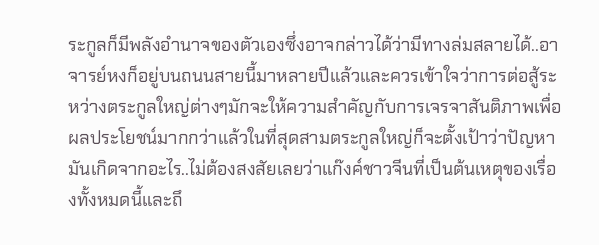ระกูลก็มีพลังอำนาจของตัวเองซึ่งอาจกล่าวได้ว่ามีทางล่มสลายได้..อาจารย์หงก็อยู่บนถนนสายนี้มาหลายปีแล้วและควรเข้าใจว่าการต่อสู้ระหว่างตระกูลใหญ่ต่างๆมักจะให้ความสำคัญกับการเจรจาสันติภาพเพื่อผลประโยชน์มากกว่าแล้วในที่สุดสามตระกูลใหญ่ก็จะตั้งเป้าว่าปัญหามันเกิดจากอะไร..ไม่ต้องสงสัยเลยว่าแก๊งค์ชาวจีนที่เป็นต้นเหตุของเรื่องทั้งหมดนี้และถึ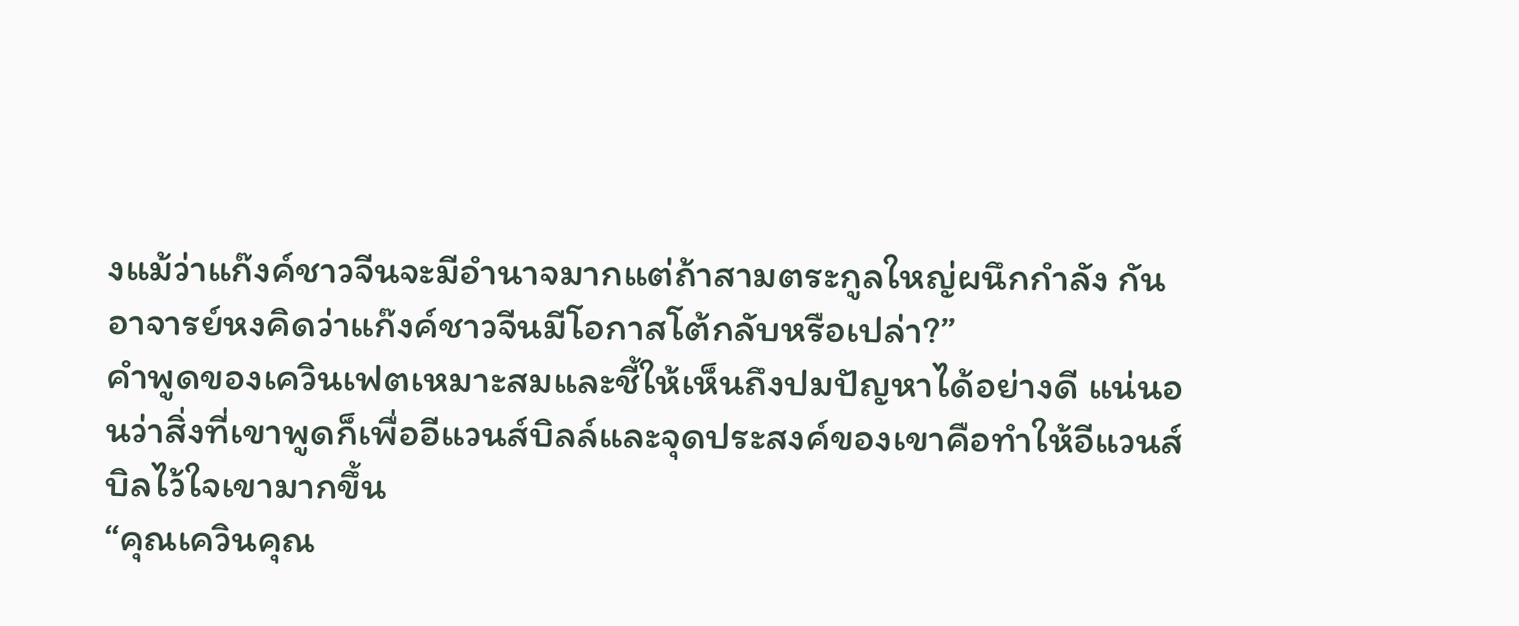งแม้ว่าแก๊งค์ชาวจีนจะมีอำนาจมากแต่ถ้าสามตระกูลใหญ่ผนึกกำลัง กันอาจารย์หงคิดว่าแก๊งค์ชาวจีนมีโอกาสโต้กลับหรือเปล่า?”
คำพูดของเควินเฟตเหมาะสมและชี้ให้เห็นถึงปมปัญหาได้อย่างดี แน่นอนว่าสิ่งที่เขาพูดก็เพื่ออีแวนส์บิลล์และจุดประสงค์ของเขาคือทำให้อีแวนส์บิลไว้ใจเขามากขึ้น
“คุณเควินคุณ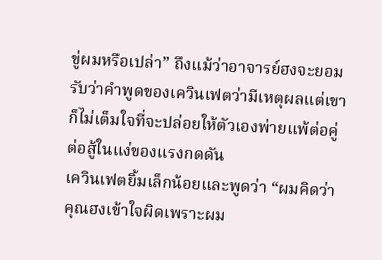ขู่ผมหรือเปล่า” ถึงแม้ว่าอาจารย์ฮงจะยอมรับว่าคำพูดของเควินเฟตว่ามีเหตุผลแต่เขาก็ไม่เต็มใจที่จะปล่อยให้ตัวเองพ่ายแพ้ต่อคู่ต่อสู้ในแง่ของแรงกดดัน
เควินเฟตยิ้มเล็กน้อยและพูดว่า “ผมคิดว่าคุณฮงเข้าใจผิดเพราะผม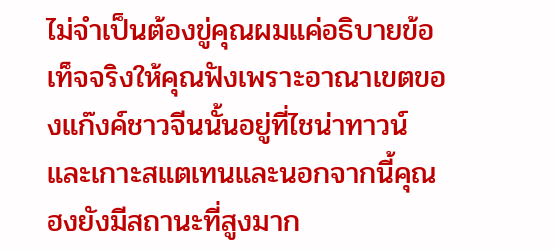ไม่จำเป็นต้องขู่คุณผมแค่อธิบายข้อเท็จจริงให้คุณฟังเพราะอาณาเขตของแก๊งค์ชาวจีนนั้นอยู่ที่ไชน่าทาวน์และเกาะสแตเทนและนอกจากนี้คุณฮงยังมีสถานะที่สูงมาก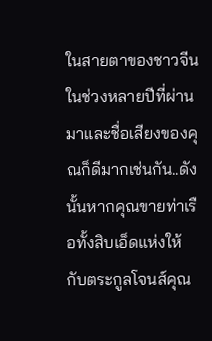ในสายตาของชาวจีนในช่วงหลายปีที่ผ่านมาและชื่อเสียงของคุณก็ดีมากเช่นกัน..ดังนั้นหากคุณขายท่าเรือทั้งสิบเอ็ดแห่งให้กับตระกูลโจนส์คุณ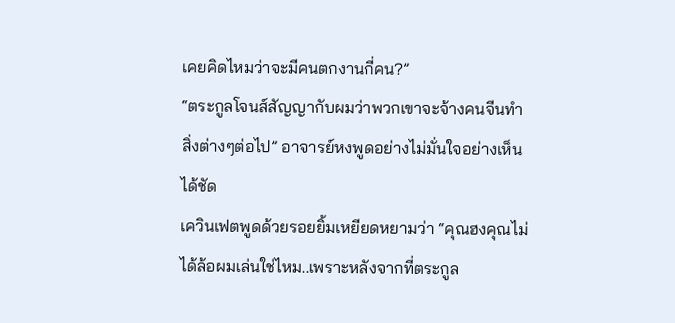เคยคิดไหมว่าจะมีคนตกงานกี่คน?”
“ตระกูลโจนส์สัญญากับผมว่าพวกเขาจะจ้างคนจีนทำสิ่งต่างๆต่อไป” อาจารย์หงพูดอย่างไม่มั่นใจอย่างเห็นได้ชัด
เควินเฟตพูดด้วยรอยยิ้มเหยียดหยามว่า “คุณฮงคุณไม่ได้ล้อผมเล่นใช่ไหม..เพราะหลังจากที่ตระกูล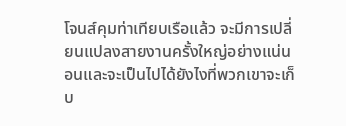โจนส์คุมท่าเทียบเรือแล้ว จะมีการเปลี่ยนแปลงสายงานครั้งใหญ่อย่างแน่นอนและจะเป็นไปได้ยังไงที่พวกเขาจะเก็บ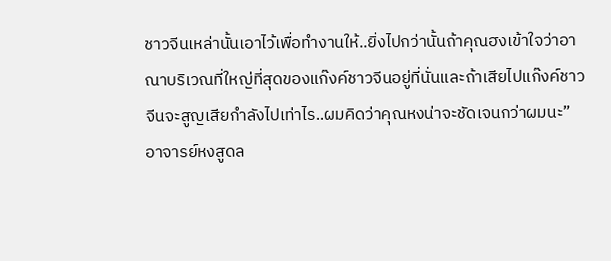ชาวจีนเหล่านั้นเอาไว้เพื่อทำงานให้..ยิ่งไปกว่านั้นถ้าคุณฮงเข้าใจว่าอาณาบริเวณที่ใหญ่ที่สุดของแก๊งค์ชาวจีนอยู่ที่นั่นและถ้าเสียไปแก๊งค์ชาวจีนจะสูญเสียกำลังไปเท่าไร..ผมคิดว่าคุณหงน่าจะชัดเจนกว่าผมนะ”
อาจารย์หงสูดล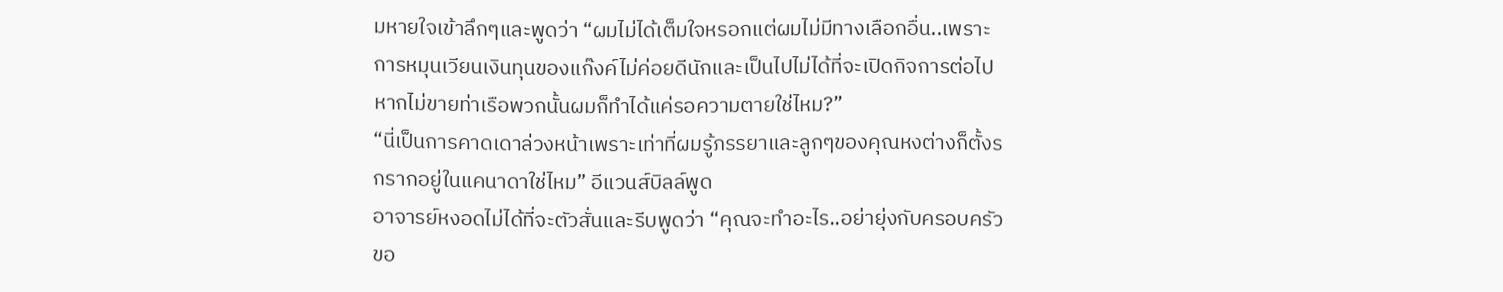มหายใจเข้าลึกๆและพูดว่า “ผมไม่ได้เต็มใจหรอกแต่ผมไม่มีทางเลือกอื่น..เพราะการหมุนเวียนเงินทุนของแก๊งค์ไม่ค่อยดีนักและเป็นไปไม่ได้ที่จะเปิดกิจการต่อไปหากไม่ขายท่าเรือพวกนั้นผมก็ทำได้แค่รอความตายใช่ไหม?”
“นี่เป็นการคาดเดาล่วงหน้าเพราะเท่าที่ผมรู้ภรรยาและลูกๆของคุณหงต่างก็ตั้งรกรากอยู่ในแคนาดาใช่ไหม” อีแวนส์บิลล์พูด
อาจารย์หงอดไม่ได้ที่จะตัวสั่นและรีบพูดว่า “คุณจะทำอะไร..อย่ายุ่งกับครอบครัวขอ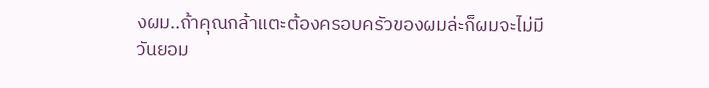งผม..ถ้าคุณกล้าแตะต้องครอบครัวของผมล่ะก็ผมจะไม่มีวันยอม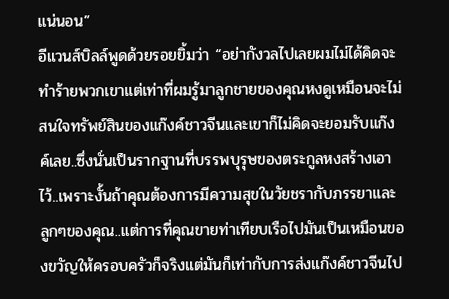แน่นอน”
อีแวนส์บิลล์พูดด้วยรอยยิ้มว่า “อย่ากังวลไปเลยผมไม่ได้คิดจะทำร้ายพวกเขาแต่เท่าที่ผมรู้มาลูกชายของคุณหงดูเหมือนจะไม่สนใจทรัพย์สินของแก๊งค์ชาวจีนและเขาก็ไม่คิดจะยอมรับแก๊งค์เลย..ซึ่งนั่นเป็นรากฐานที่บรรพบุรุษของตระกูลหงสร้างเอาไว้..เพราะงั้นถ้าคุณต้องการมีความสุขในวัยชรากับภรรยาและลูกๆของคุณ..แต่การที่คุณขายท่าเทียบเรือไปมันเป็นเหมือนของขวัญให้ครอบครัวก็จริงแต่มันก็เท่ากับการส่งแก๊งค์ชาวจีนไป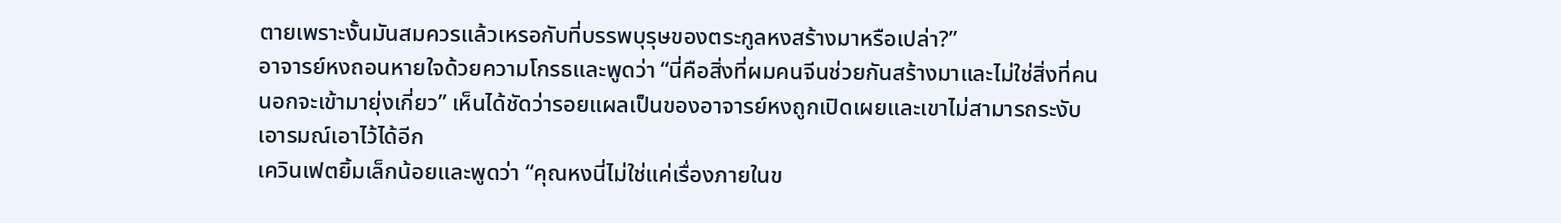ตายเพราะงั้นมันสมควรแล้วเหรอกับที่บรรพบุรุษของตระกูลหงสร้างมาหรือเปล่า?”
อาจารย์หงถอนหายใจด้วยความโกรธและพูดว่า “นี่คือสิ่งที่ผมคนจีนช่วยกันสร้างมาและไม่ใช่สิ่งที่คนนอกจะเข้ามายุ่งเกี่ยว” เห็นได้ชัดว่ารอยแผลเป็นของอาจารย์หงถูกเปิดเผยและเขาไม่สามารถระงับเอารมณ์เอาไว้ได้อีก
เควินเฟตยิ้มเล็กน้อยและพูดว่า “คุณหงนี่ไม่ใช่แค่เรื่องภายในข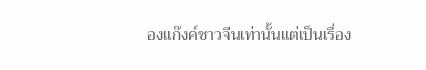องแก๊งค์ชาวจีนเท่านั้นแต่เป็นเรื่อง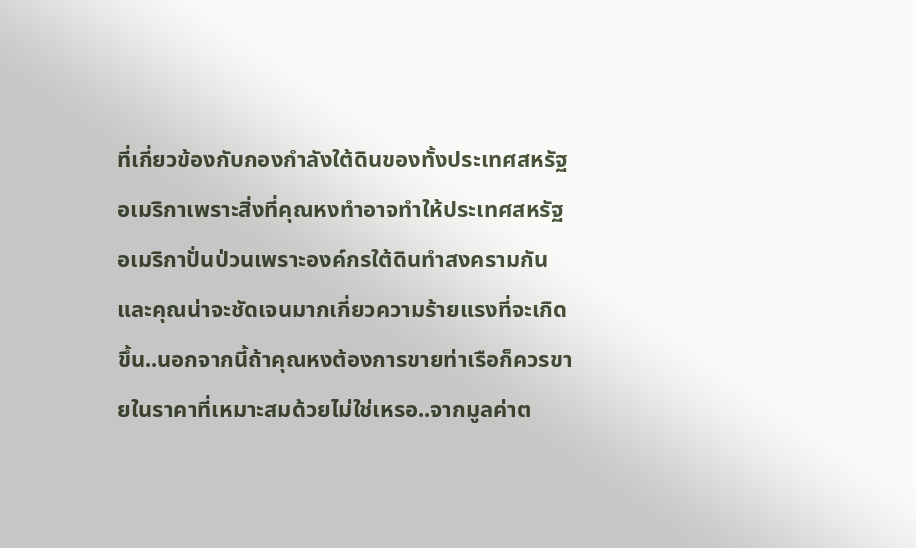ที่เกี่ยวข้องกับกองกำลังใต้ดินของทั้งประเทศสหรัฐอเมริกาเพราะสิ่งที่คุณหงทำอาจทำให้ประเทศสหรัฐอเมริกาปั่นป่วนเพราะองค์กรใต้ดินทำสงครามกันและคุณน่าจะชัดเจนมากเกี่ยวความร้ายแรงที่จะเกิดขึ้น..นอกจากนี้ถ้าคุณหงต้องการขายท่าเรือก็ควรขายในราคาที่เหมาะสมด้วยไม่ใช่เหรอ..จากมูลค่าต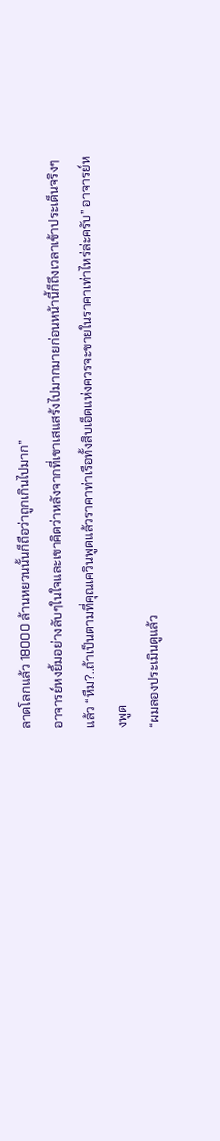ลาดโลกแล้ว 18000 ล้านหยวนนั้นก็ถือว่าถูกเกินไปมาก”
อาจารย์หงยิ้มอย่างลับๆในใจและเขาคิดว่าหลังจากที่เขาเสแสร้งไปมากมายก่อนหน้านี้ก็ถึงเวลาเข้าประเด็นจริงๆแล้ว “หืม?..ถ้าเป็นตามที่คุณเควินพูดแล้วราคาท่าเรือทั้งสิบเอ็ดแห่งควรจะขายในราคาเท่าไหร่ล่ะครับ” อาจารย์หงพูด
“ผมลองประเมินดูแล้ว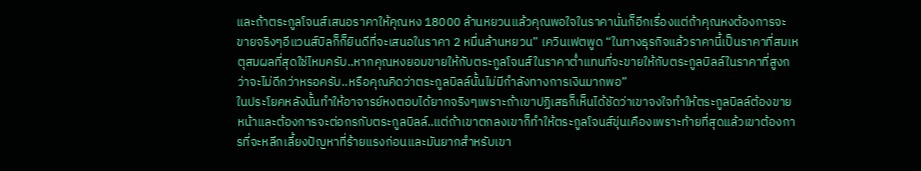และถ้าตระกูลโจนส์เสนอราคาให้คุณหง 18000 ล้านหยวนแล้วคุณพอใจในราคานั่นก็อีกเรื่องแต่ถ้าคุณหงต้องการจะขายจริงๆอีแวนส์บิลก็ก็ยินดีที่จะเสนอในราคา 2 หมื่นล้านหยวน” เควินเฟตพูด “ในทางธุรกิจแล้วราคานี้เป็นราคาที่สมเหตุสมผลที่สุดใช่ไหมครับ..หากคุณหงยอมขายให้กับตระกูลโจนส์ในราคาต่ำแทนที่จะขายให้กับตระกูลบิลล์ในราคาที่สูงกว่าจะไม่ดีกว่าหรอครับ..หรือคุณคิดว่าตระกูลบิลล์นั้นไม่มีกำลังทางการเงินมากพอ”
ในประโยคหลังนั้นทำให้อาจารย์หงตอบได้ยากจริงๆเพราะถ้าเขาปฏิเสธก็เห็นได้ชัดว่าเขาจงใจทำให้ตระกูลบิลล์ต้องขายหน้าและต้องการจะต่อกรกับตระกูลบิลล์..แต่ถ้าเขาตกลงเขาก็ทำให้ตระกูลโจนส์ขุ่นเคืองเพราะท้ายที่สุดแล้วเขาต้องการที่จะหลีกเลี้ยงปัญหาที่ร้ายแรงก่อนและมันยากสำหรับเขา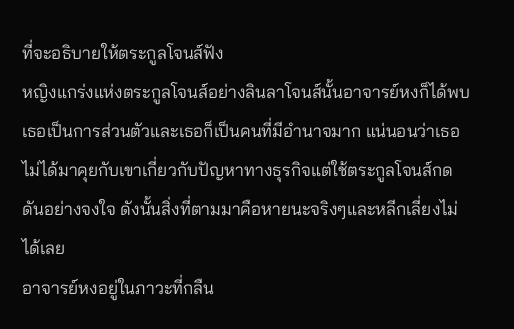ที่จะอธิบายให้ตระกูลโจนส์ฟัง
หญิงแกร่งแห่งตระกูลโจนส์อย่างลินลาโจนส์นั้นอาจารย์หงก็ได้พบเธอเป็นการส่วนตัวและเธอก็เป็นคนที่มีอำนาจมาก แน่นอนว่าเธอไม่ได้มาคุยกับเขาเกี่ยวกับปัญหาทางธุรกิจแต่ใช้ตระกูลโจนส์กดดันอย่างจงใจ ดังนั้นสิ่งที่ตามมาคือหายนะจริงๆและหลีกเลี่ยงไม่ได้เลย
อาจารย์หงอยู่ในภาวะที่กลืน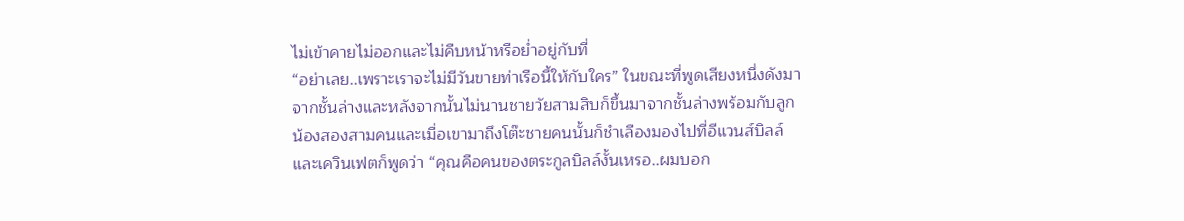ไม่เข้าคายไม่ออกและไม่คืบหน้าหรือย่ำอยู่กับที่
“อย่าเลย..เพราะเราจะไม่มีวันขายท่าเรือนี้ให้กับใคร” ในขณะที่พูดเสียงหนึ่งดังมาจากชั้นล่างและหลังจากนั้นไม่นานชายวัยสามสิบก็ขึ้นมาจากชั้นล่างพร้อมกับลูกน้องสองสามคนและเมื่อเขามาถึงโต๊ะชายคนนั้นก็ชำเลืองมองไปที่อีแวนส์บิลล์และเควินเฟตก็พูดว่า “คุณคือคนของตระกูลบิลล์งั้นเหรอ..ผมบอก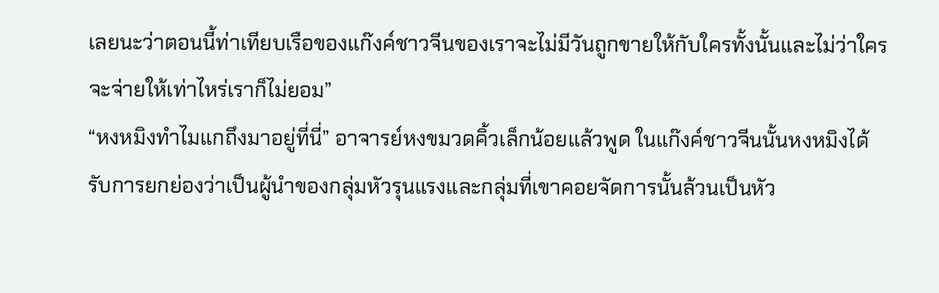เลยนะว่าตอนนี้ท่าเทียบเรือของแก๊งค์ชาวจีนของเราจะไม่มีวันถูกขายให้กับใครทั้งนั้นและไม่ว่าใครจะจ่ายให้เท่าไหร่เราก็ไม่ยอม”
“หงหมิงทำไมแกถึงมาอยู่ที่นี่” อาจารย์หงขมวดคิ้วเล็กน้อยแล้วพูด ในแก๊งค์ชาวจีนนั้นหงหมิงได้รับการยกย่องว่าเป็นผู้นำของกลุ่มหัวรุนแรงและกลุ่มที่เขาคอยจัดการนั้นล้วนเป็นหัว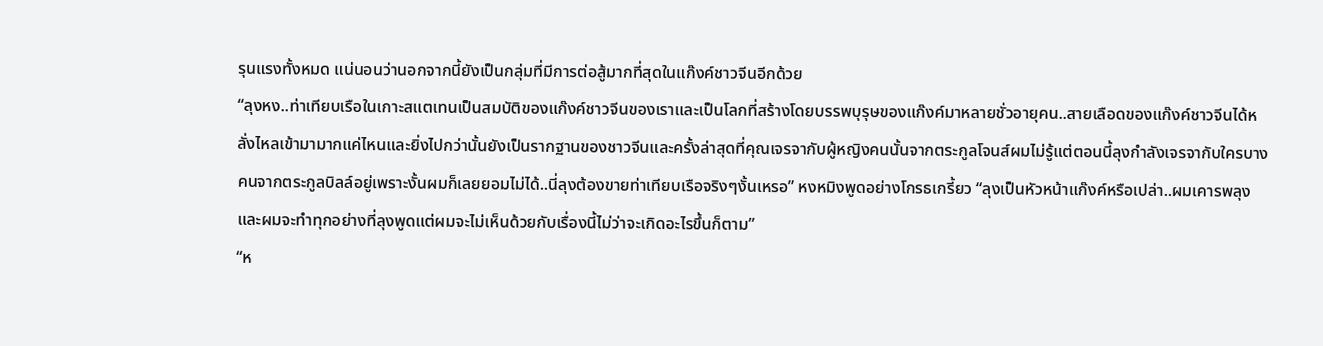รุนแรงทั้งหมด แน่นอนว่านอกจากนี้ยังเป็นกลุ่มที่มีการต่อสู้มากที่สุดในแก๊งค์ชาวจีนอีกด้วย
“ลุงหง..ท่าเทียบเรือในเกาะสแตเทนเป็นสมบัติของแก๊งค์ชาวจีนของเราและเป็นโลกที่สร้างโดยบรรพบุรุษของแก๊งค์มาหลายชั่วอายุคน..สายเลือดของแก๊งค์ชาวจีนได้หลั่งไหลเข้ามามากแค่ไหนและยิ่งไปกว่านั้นยังเป็นรากฐานของชาวจีนและครั้งล่าสุดที่คุณเจรจากับผู้หญิงคนนั้นจากตระกูลโจนส์ผมไม่รู้แต่ตอนนี้ลุงกำลังเจรจากับใครบางคนจากตระกูลบิลล์อยู่เพราะงั้นผมก็เลยยอมไม่ได้..นี่ลุงต้องขายท่าเทียบเรือจริงๆงั้นเหรอ” หงหมิงพูดอย่างโกรธเกรี้ยว “ลุงเป็นหัวหน้าแก๊งค์หรือเปล่า..ผมเคารพลุง และผมจะทำทุกอย่างที่ลุงพูดแต่ผมจะไม่เห็นด้วยกับเรื่องนี้ไม่ว่าจะเกิดอะไรขึ้นก็ตาม”
“ห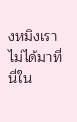งหมิงเราไม่ได้มาที่นี่ใน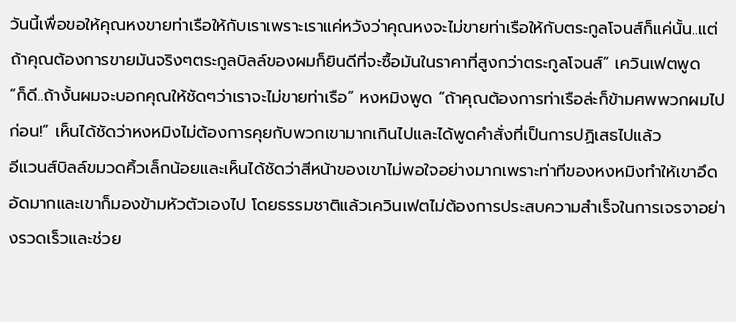วันนี้เพื่อขอให้คุณหงขายท่าเรือให้กับเราเพราะเราแค่หวังว่าคุณหงจะไม่ขายท่าเรือให้กับตระกูลโจนส์ก็แค่นั้น..แต่ถ้าคุณต้องการขายมันจริงๆตระกูลบิลล์ของผมก็ยินดีที่จะซื้อมันในราคาที่สูงกว่าตระกูลโจนส์” เควินเฟตพูด
“ก็ดี..ถ้างั้นผมจะบอกคุณให้ชัดๆว่าเราจะไม่ขายท่าเรือ” หงหมิงพูด “ถ้าคุณต้องการท่าเรือล่ะก็ข้ามศพพวกผมไปก่อน!” เห็นได้ชัดว่าหงหมิงไม่ต้องการคุยกับพวกเขามากเกินไปและได้พูดคำสั่งที่เป็นการปฏิเสธไปแล้ว
อีแวนส์บิลล์ขมวดคิ้วเล็กน้อยและเห็นได้ชัดว่าสีหน้าของเขาไม่พอใจอย่างมากเพราะท่าทีของหงหมิงทำให้เขาอึดอัดมากและเขาก็มองข้ามหัวตัวเองไป โดยธรรมชาติแล้วเควินเฟตไม่ต้องการประสบความสำเร็จในการเจรจาอย่างรวดเร็วและช่วย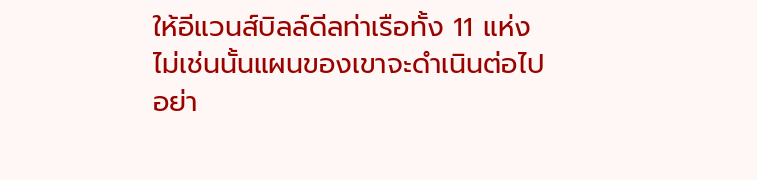ให้อีแวนส์บิลล์ดีลท่าเรือทั้ง 11 แห่ง ไม่เช่นนั้นแผนของเขาจะดำเนินต่อไปอย่า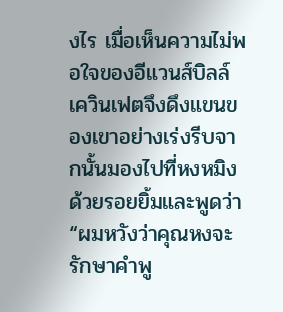งไร เมื่อเห็นความไม่พอใจของอีแวนส์บิลล์เควินเฟตจึงดึงแขนของเขาอย่างเร่งรีบจากนั้นมองไปที่หงหมิงด้วยรอยยิ้มและพูดว่า “ผมหวังว่าคุณหงจะรักษาคำพู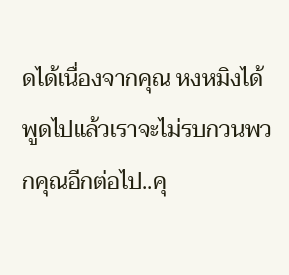ดได้เนื่องจากคุณ หงหมิงได้พูดไปแล้วเราจะไม่รบกวนพวกคุณอีกต่อไป..คุ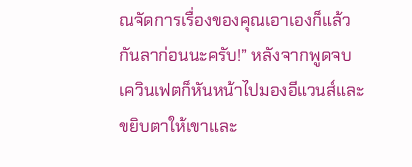ณจัดการเรื่องของคุณเอาเองก็แล้วกันลาก่อนนะครับ!” หลังจากพูดจบ เควินเฟตก็หันหน้าไปมองอีแวนส์และขยิบตาให้เขาและ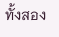ทั้งสอง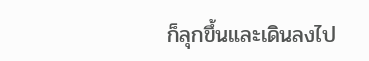ก็ลุกขึ้นและเดินลงไป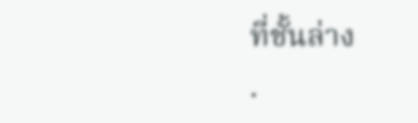ที่ชั้นล่าง
.